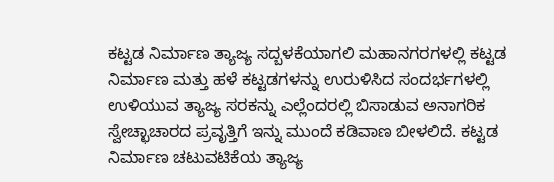ಕಟ್ಟಡ ನಿರ್ಮಾಣ ತ್ಯಾಜ್ಯ ಸದ್ಬಳಕೆಯಾಗಲಿ ಮಹಾನಗರಗಳಲ್ಲಿ ಕಟ್ಟಡ ನಿರ್ಮಾಣ ಮತ್ತು ಹಳೆ ಕಟ್ಟಡಗಳನ್ನು ಉರುಳಿಸಿದ ಸಂದರ್ಭಗಳಲ್ಲಿ ಉಳಿಯುವ ತ್ಯಾಜ್ಯ ಸರಕನ್ನು ಎಲ್ಲೆಂದರಲ್ಲಿ ಬಿಸಾಡುವ ಅನಾಗರಿಕ ಸ್ವೇಚ್ಛಾಚಾರದ ಪ್ರವೃತ್ತಿಗೆ ಇನ್ನು ಮುಂದೆ ಕಡಿವಾಣ ಬೀಳಲಿದೆ. ಕಟ್ಟಡ ನಿರ್ಮಾಣ ಚಟುವಟಿಕೆಯ ತ್ಯಾಜ್ಯ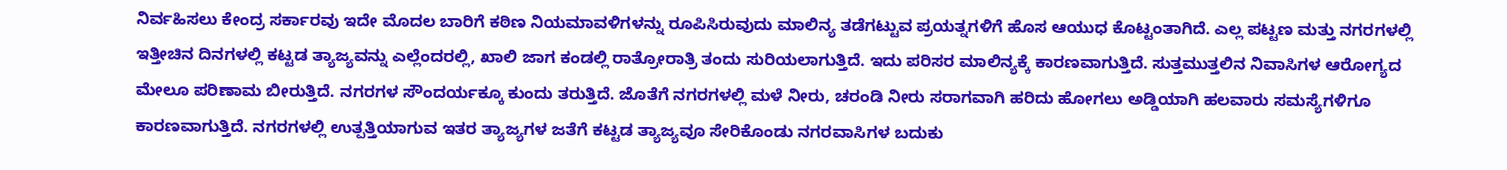ನಿರ್ವಹಿಸಲು ಕೇಂದ್ರ ಸರ್ಕಾರವು ಇದೇ ಮೊದಲ ಬಾರಿಗೆ ಕಠಿಣ ನಿಯಮಾವಳಿಗಳನ್ನು ರೂಪಿಸಿರುವುದು ಮಾಲಿನ್ಯ ತಡೆಗಟ್ಟುವ ಪ್ರಯತ್ನಗಳಿಗೆ ಹೊಸ ಆಯುಧ ಕೊಟ್ಟಂತಾಗಿದೆ. ಎಲ್ಲ ಪಟ್ಟಣ ಮತ್ತು ನಗರಗಳಲ್ಲಿ ಇತ್ತೀಚಿನ ದಿನಗಳಲ್ಲಿ ಕಟ್ಟಡ ತ್ಯಾಜ್ಯವನ್ನು ಎಲ್ಲೆಂದರಲ್ಲಿ, ಖಾಲಿ ಜಾಗ ಕಂಡಲ್ಲಿ ರಾತ್ರೋರಾತ್ರಿ ತಂದು ಸುರಿಯಲಾಗುತ್ತಿದೆ. ಇದು ಪರಿಸರ ಮಾಲಿನ್ಯಕ್ಕೆ ಕಾರಣವಾಗುತ್ತಿದೆ. ಸುತ್ತಮುತ್ತಲಿನ ನಿವಾಸಿಗಳ ಆರೋಗ್ಯದ ಮೇಲೂ ಪರಿಣಾಮ ಬೀರುತ್ತಿದೆ. ನಗರಗಳ ಸೌಂದರ್ಯಕ್ಕೂ ಕುಂದು ತರುತ್ತಿದೆ. ಜೊತೆಗೆ ನಗರಗಳಲ್ಲಿ ಮಳೆ ನೀರು, ಚರಂಡಿ ನೀರು ಸರಾಗವಾಗಿ ಹರಿದು ಹೋಗಲು ಅಡ್ಡಿಯಾಗಿ ಹಲವಾರು ಸಮಸ್ಯೆಗಳಿಗೂ ಕಾರಣವಾಗುತ್ತಿದೆ. ನಗರಗಳಲ್ಲಿ ಉತ್ಪತ್ತಿಯಾಗುವ ಇತರ ತ್ಯಾಜ್ಯಗಳ ಜತೆಗೆ ಕಟ್ಟಡ ತ್ಯಾಜ್ಯವೂ ಸೇರಿಕೊಂಡು ನಗರವಾಸಿಗಳ ಬದುಕು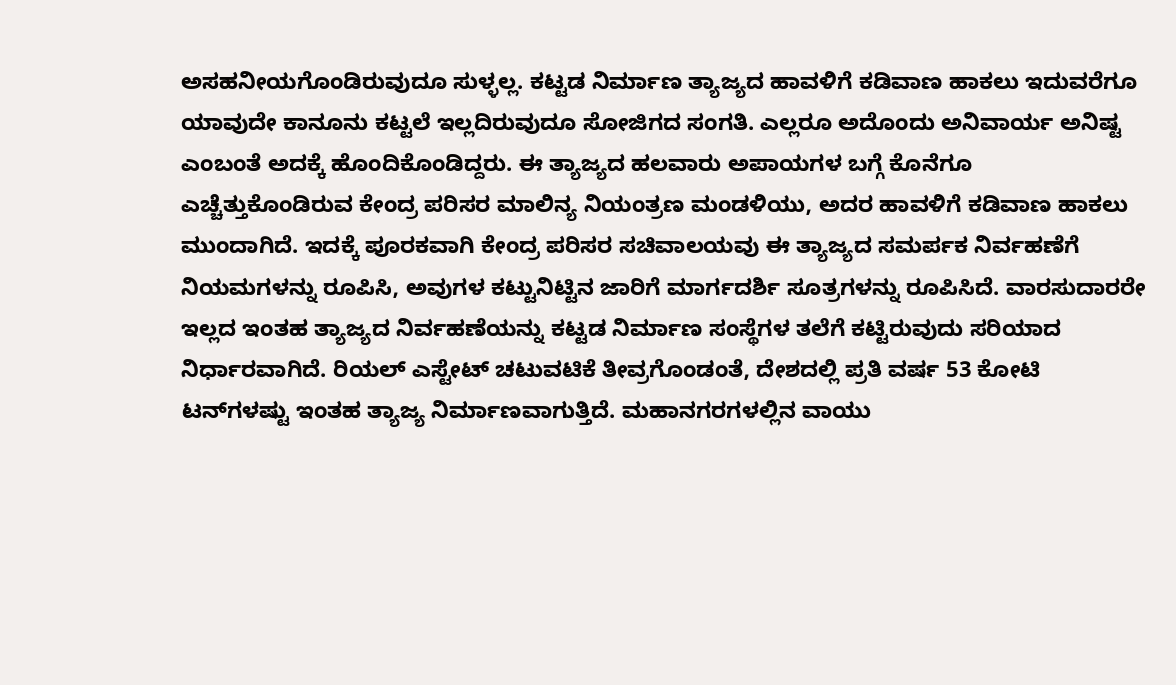ಅಸಹನೀಯಗೊಂಡಿರುವುದೂ ಸುಳ್ಳಲ್ಲ. ಕಟ್ಟಡ ನಿರ್ಮಾಣ ತ್ಯಾಜ್ಯದ ಹಾವಳಿಗೆ ಕಡಿವಾಣ ಹಾಕಲು ಇದುವರೆಗೂ ಯಾವುದೇ ಕಾನೂನು ಕಟ್ಟಲೆ ಇಲ್ಲದಿರುವುದೂ ಸೋಜಿಗದ ಸಂಗತಿ. ಎಲ್ಲರೂ ಅದೊಂದು ಅನಿವಾರ್ಯ ಅನಿಷ್ಟ ಎಂಬಂತೆ ಅದಕ್ಕೆ ಹೊಂದಿಕೊಂಡಿದ್ದರು. ಈ ತ್ಯಾಜ್ಯದ ಹಲವಾರು ಅಪಾಯಗಳ ಬಗ್ಗೆ ಕೊನೆಗೂ ಎಚ್ಚೆತ್ತುಕೊಂಡಿರುವ ಕೇಂದ್ರ ಪರಿಸರ ಮಾಲಿನ್ಯ ನಿಯಂತ್ರಣ ಮಂಡಳಿಯು, ಅದರ ಹಾವಳಿಗೆ ಕಡಿವಾಣ ಹಾಕಲು ಮುಂದಾಗಿದೆ. ಇದಕ್ಕೆ ಪೂರಕವಾಗಿ ಕೇಂದ್ರ ಪರಿಸರ ಸಚಿವಾಲಯವು ಈ ತ್ಯಾಜ್ಯದ ಸಮರ್ಪಕ ನಿರ್ವಹಣೆಗೆ ನಿಯಮಗಳನ್ನು ರೂಪಿಸಿ, ಅವುಗಳ ಕಟ್ಟುನಿಟ್ಟಿನ ಜಾರಿಗೆ ಮಾರ್ಗದರ್ಶಿ ಸೂತ್ರಗಳನ್ನು ರೂಪಿಸಿದೆ. ವಾರಸುದಾರರೇ ಇಲ್ಲದ ಇಂತಹ ತ್ಯಾಜ್ಯದ ನಿರ್ವಹಣೆಯನ್ನು ಕಟ್ಟಡ ನಿರ್ಮಾಣ ಸಂಸ್ಥೆಗಳ ತಲೆಗೆ ಕಟ್ಟಿರುವುದು ಸರಿಯಾದ ನಿರ್ಧಾರವಾಗಿದೆ. ರಿಯಲ್‌ ಎಸ್ಟೇಟ್ ಚಟುವಟಿಕೆ ತೀವ್ರಗೊಂಡಂತೆ, ದೇಶದಲ್ಲಿ ಪ್ರತಿ ವರ್ಷ 53 ಕೋಟಿ ಟನ್‌ಗಳಷ್ಟು ಇಂತಹ ತ್ಯಾಜ್ಯ ನಿರ್ಮಾಣವಾಗುತ್ತಿದೆ. ಮಹಾನಗರಗಳಲ್ಲಿನ ವಾಯು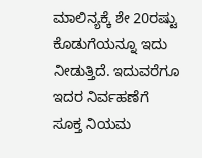ಮಾಲಿನ್ಯಕ್ಕೆ ಶೇ 20ರಷ್ಟು ಕೊಡುಗೆಯನ್ನೂ ಇದು ನೀಡುತ್ತಿದೆ. ಇದುವರೆಗೂ ಇದರ ನಿರ್ವಹಣೆಗೆ ಸೂಕ್ತ ನಿಯಮ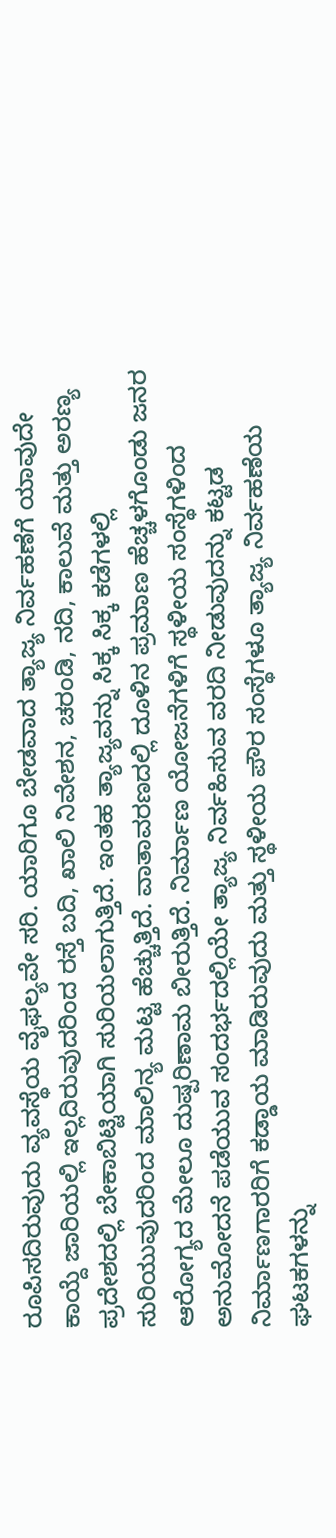ರೂಪಿಸದಿರುವುದು ವ್ಯವಸ್ಥೆಯ ವೈಫಲ್ಯವೇ ಸರಿ. ಯಾರಿಗೂ ಬೇಡವಾದ ತ್ಯಾಜ್ಯ ನಿರ್ವಹಣೆಗೆ ಯಾವುದೇ ಕಾಯ್ದೆ ಜಾರಿಯಲ್ಲಿ ಇಲ್ಲದಿರುವುದರಿಂದ ರಸ್ತೆ ಬದಿ, ಖಾಲಿ ನಿವೇಶನ, ಚರಂಡಿ, ನದಿ, ಕಾಲುವೆ ಮತ್ತು ಅರಣ್ಯ ಪ್ರದೇಶದಲ್ಲಿ ಬೇಕಾಬಿಟ್ಟಿಯಾಗಿ ಸುರಿಯಲಾಗುತ್ತಿದೆ. ಇಂತಹ ತ್ಯಾಜ್ಯವನ್ನು ಸಿಕ್ಕ ಸಿಕ್ಕ ಕಡೆಗಳಲ್ಲಿ ಸುರಿಯುವುದರಿಂದ ಮಾಲಿನ್ಯ ಮಟ್ಟ ಹೆಚ್ಚುತ್ತಿದೆ. ವಾತಾವರಣದಲ್ಲಿ ದೂಳಿನ ಪ್ರಮಾಣ ಹೆಚ್ಚಳಗೊಂಡು ಜನರ ಆರೋಗ್ಯದ ಮೇಲೂ ದುಷ್ಪರಿಣಾಮ ಬೀರುತ್ತಿದೆ. ನಿರ್ಮಾಣ ಯೋಜನೆಗಳಿಗೆ ಸ್ಥಳೀಯ ಸಂಸ್ಥೆಗಳಿಂದ ಅನುಮೋದನೆ ಪಡೆಯುವ ಸಂದರ್ಭದಲ್ಲಿಯೇ ತ್ಯಾಜ್ಯ ನಿರ್ವಹಿಸುವ ವರದಿ ನೀಡುವುದನ್ನು ಕಟ್ಟಡ ನಿರ್ಮಾಣಗಾರರಿಗೆ ಕಡ್ಡಾಯ ಮಾಡಿರುವುದು ಮತ್ತು ಸ್ಥಳೀಯ ಪೌರ ಸಂಸ್ಥೆಗಳೂ ತ್ಯಾಜ್ಯ ನಿರ್ವಹಣೆಯ ಘಟಕಗಳನ್ನು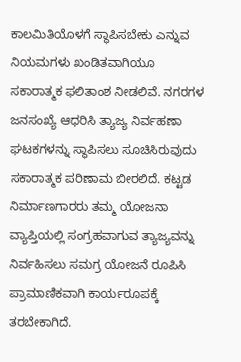ಕಾಲಮಿತಿಯೊಳಗೆ ಸ್ಥಾಪಿಸಬೇಕು ಎನ್ನುವ ನಿಯಮಗಳು ಖಂಡಿತವಾಗಿಯೂ ಸಕಾರಾತ್ಮಕ ಫಲಿತಾಂಶ ನೀಡಲಿವೆ. ನಗರಗಳ ಜನಸಂಖ್ಯೆ ಆಧರಿಸಿ ತ್ಯಾಜ್ಯ ನಿರ್ವಹಣಾ ಘಟಕಗಳನ್ನು ಸ್ಥಾಪಿಸಲು ಸೂಚಿಸಿರುವುದು ಸಕಾರಾತ್ಮಕ ಪರಿಣಾಮ ಬೀರಲಿದೆ. ಕಟ್ಟಡ ನಿರ್ಮಾಣಗಾರರು ತಮ್ಮ ಯೋಜನಾ ವ್ಯಾಪ್ತಿಯಲ್ಲಿ ಸಂಗ್ರಹವಾಗುವ ತ್ಯಾಜ್ಯವನ್ನು ನಿರ್ವಹಿಸಲು ಸಮಗ್ರ ಯೋಜನೆ ರೂಪಿಸಿ ಪ್ರಾಮಾಣಿಕವಾಗಿ ಕಾರ್ಯರೂಪಕ್ಕೆ ತರಬೇಕಾಗಿದೆ.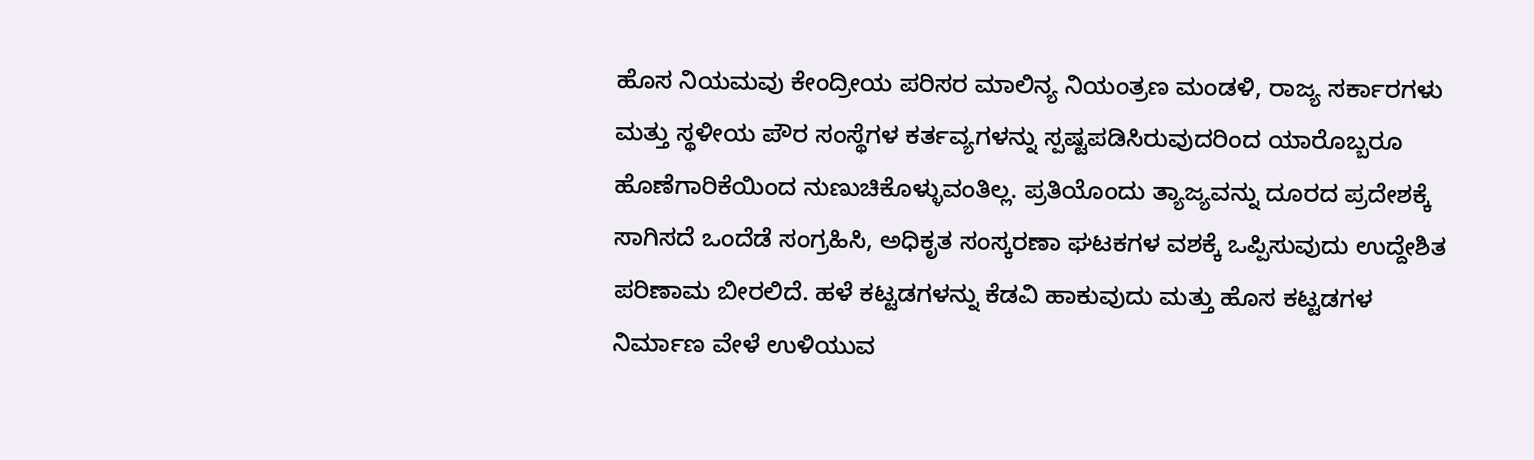ಹೊಸ ನಿಯಮವು ಕೇಂದ್ರೀಯ ಪರಿಸರ ಮಾಲಿನ್ಯ ನಿಯಂತ್ರಣ ಮಂಡಳಿ, ರಾಜ್ಯ ಸರ್ಕಾರಗಳು ಮತ್ತು ಸ್ಥಳೀಯ ಪೌರ ಸಂಸ್ಥೆಗಳ ಕರ್ತವ್ಯಗಳನ್ನು ಸ್ಪಷ್ಟಪಡಿಸಿರುವುದರಿಂದ ಯಾರೊಬ್ಬರೂ ಹೊಣೆಗಾರಿಕೆಯಿಂದ ನುಣುಚಿಕೊಳ್ಳುವಂತಿಲ್ಲ. ಪ್ರತಿಯೊಂದು ತ್ಯಾಜ್ಯವನ್ನು ದೂರದ ಪ್ರದೇಶಕ್ಕೆ ಸಾಗಿಸದೆ ಒಂದೆಡೆ ಸಂಗ್ರಹಿಸಿ, ಅಧಿಕೃತ ಸಂಸ್ಕರಣಾ ಘಟಕಗಳ ವಶಕ್ಕೆ ಒಪ್ಪಿಸುವುದು ಉದ್ದೇಶಿತ ಪರಿಣಾಮ ಬೀರಲಿದೆ. ಹಳೆ ಕಟ್ಟಡಗಳನ್ನು ಕೆಡವಿ ಹಾಕುವುದು ಮತ್ತು ಹೊಸ ಕಟ್ಟಡಗಳ ನಿರ್ಮಾಣ ವೇಳೆ ಉಳಿಯುವ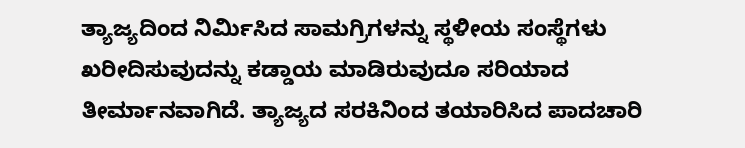ತ್ಯಾಜ್ಯದಿಂದ ನಿರ್ಮಿಸಿದ ಸಾಮಗ್ರಿಗಳನ್ನು ಸ್ಥಳೀಯ ಸಂಸ್ಥೆಗಳು ಖರೀದಿಸುವುದನ್ನು ಕಡ್ಡಾಯ ಮಾಡಿರುವುದೂ ಸರಿಯಾದ ತೀರ್ಮಾನವಾಗಿದೆ. ತ್ಯಾಜ್ಯದ ಸರಕಿನಿಂದ ತಯಾರಿಸಿದ ಪಾದಚಾರಿ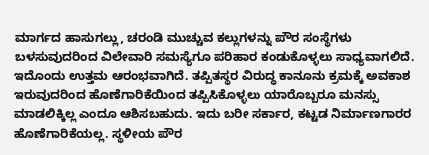ಮಾರ್ಗದ ಹಾಸುಗಲ್ಲು, ಚರಂಡಿ ಮುಚ್ಚುವ ಕಲ್ಲುಗಳನ್ನು ಪೌರ ಸಂಸ್ಥೆಗಳು ಬಳಸುವುದರಿಂದ ವಿಲೇವಾರಿ ಸಮಸ್ಯೆಗೂ ಪರಿಹಾರ ಕಂಡುಕೊಳ್ಳಲು ಸಾಧ್ಯವಾಗಲಿದೆ. ಇದೊಂದು ಉತ್ತಮ ಆರಂಭವಾಗಿದೆ. ತಪ್ಪಿತಸ್ಥರ ವಿರುದ್ಧ ಕಾನೂನು ಕ್ರಮಕ್ಕೆ ಅವಕಾಶ ಇರುವುದರಿಂದ ಹೊಣೆಗಾರಿಕೆಯಿಂದ ತಪ್ಪಿಸಿಕೊಳ್ಳಲು ಯಾರೊಬ್ಬರೂ ಮನಸ್ಸು ಮಾಡಲಿಕ್ಕಿಲ್ಲ ಎಂದೂ ಆಶಿಸಬಹುದು. ಇದು ಬರೀ ಸರ್ಕಾರ, ಕಟ್ಟಡ ನಿರ್ಮಾಣಗಾರರ ಹೊಣೆಗಾರಿಕೆಯಲ್ಲ. ಸ್ಥಳೀಯ ಪೌರ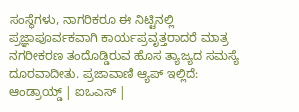ಸಂಸ್ಥೆಗಳು, ನಾಗರಿಕರೂ ಈ ನಿಟ್ಟಿನಲ್ಲಿ ಪ್ರಜ್ಞಾಪೂರ್ವಕವಾಗಿ ಕಾರ್ಯಪ್ರವೃತ್ತರಾದರೆ ಮಾತ್ರ ನಗರೀಕರಣ ತಂದೊಡ್ಡಿರುವ ಹೊಸ ತ್ಯಾಜ್ಯದ ಸಮಸ್ಯೆ ದೂರವಾದೀತು. ಪ್ರಜಾವಾಣಿ ಆ್ಯಪ್ ಇಲ್ಲಿದೆ: ಆಂಡ್ರಾಯ್ಡ್ | ಐಒಎಸ್ |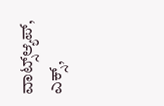ವಾಟ್ಸ್ಆ್ಯಪ್, ಎಕ್ಸ್,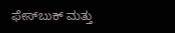ಫೇಸ್‌ಬುಕ್ ಮತ್ತು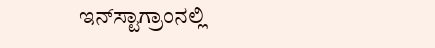ಇನ್‌ಸ್ಟಾಗ್ರಾಂನಲ್ಲಿ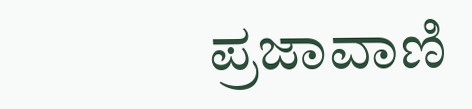ಪ್ರಜಾವಾಣಿ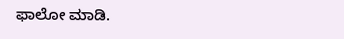ಫಾಲೋ ಮಾಡಿ.